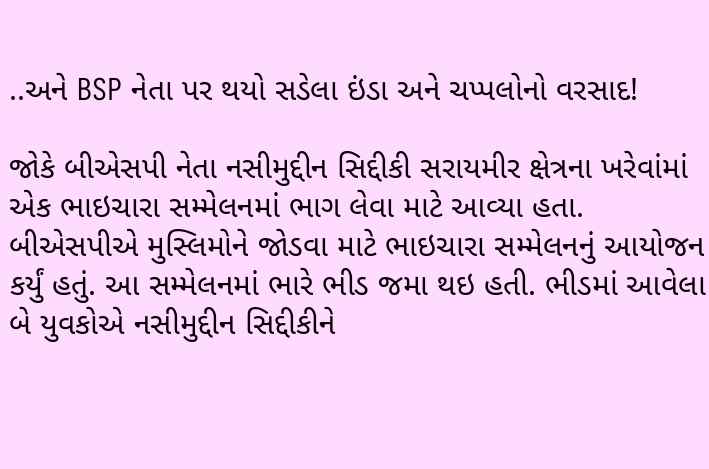..અને BSP નેતા પર થયો સડેલા ઇંડા અને ચપ્પલોનો વરસાદ!

જોકે બીએસપી નેતા નસીમુદ્દીન સિદ્દીકી સરાયમીર ક્ષેત્રના ખરેવાંમાં એક ભાઇચારા સમ્મેલનમાં ભાગ લેવા માટે આવ્યા હતા. બીએસપીએ મુસ્લિમોને જોડવા માટે ભાઇચારા સમ્મેલનનું આયોજન કર્યું હતું. આ સમ્મેલનમાં ભારે ભીડ જમા થઇ હતી. ભીડમાં આવેલા બે યુવકોએ નસીમુદ્દીન સિદ્દીકીને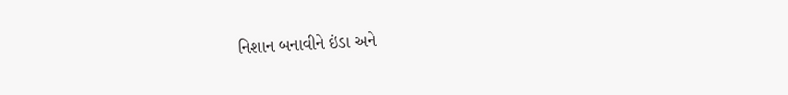નિશાન બનાવીને ઇંડા અને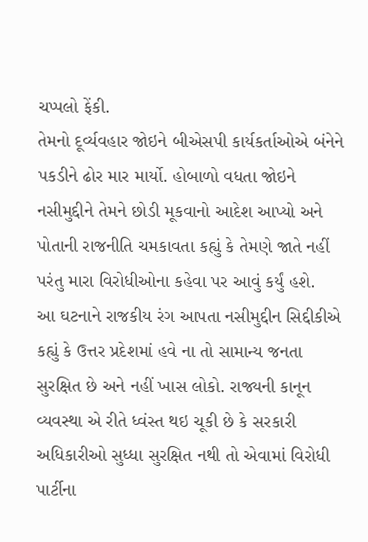ચપ્પલો ફેંકી.
તેમનો દૂર્વ્યવહાર જોઇને બીએસપી કાર્યકર્તાઓએ બંનેને પકડીને ઢોર માર માર્યો. હોબાળો વધતા જોઇને નસીમુદ્દીને તેમને છોડી મૂકવાનો આદેશ આપ્યો અને પોતાની રાજનીતિ ચમકાવતા કહ્યું કે તેમણે જાતે નહીં પરંતુ મારા વિરોધીઓના કહેવા પર આવું કર્યું હશે.
આ ઘટનાને રાજકીય રંગ આપતા નસીમુદ્દીન સિદ્દીકીએ કહ્યું કે ઉત્તર પ્રદેશમાં હવે ના તો સામાન્ય જનતા સુરક્ષિત છે અને નહીં ખાસ લોકો. રાજ્યની કાનૂન વ્યવસ્થા એ રીતે ધ્વંસ્ત થઇ ચૂકી છે કે સરકારી અધિકારીઓ સુધ્ધા સુરક્ષિત નથી તો એવામાં વિરોધી પાર્ટીના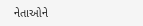નેતાઓને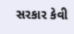સરકાર કેવી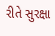રીતે સુરક્ષા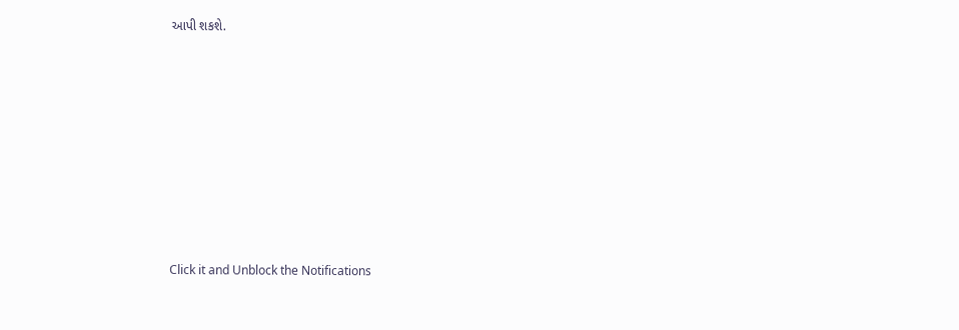આપી શકશે.












Click it and Unblock the Notifications